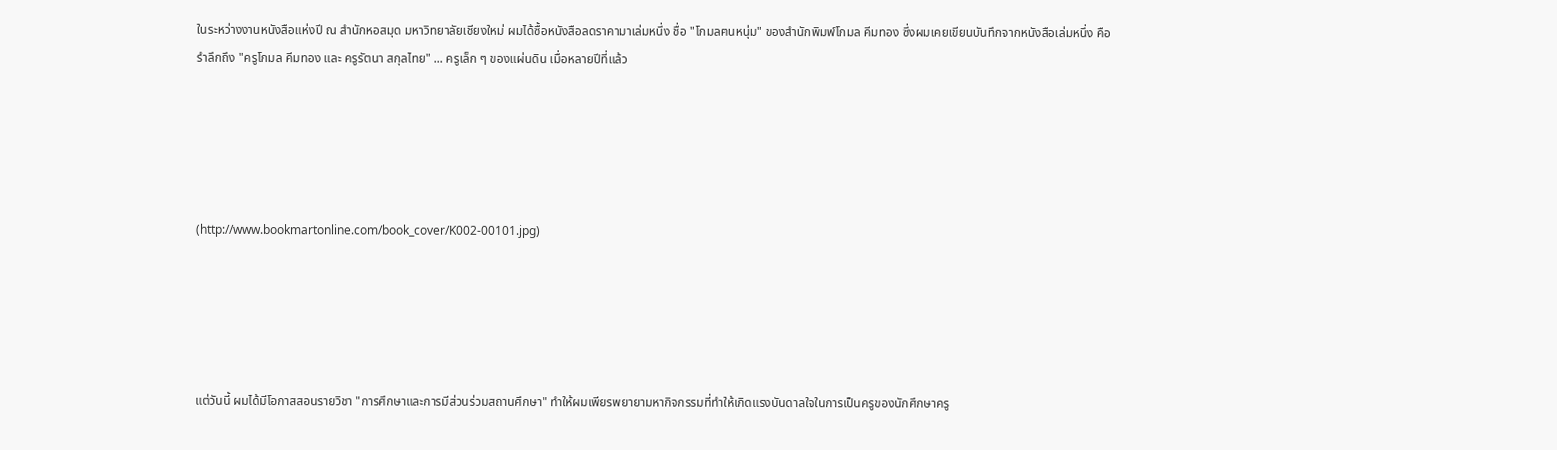ในระหว่างงานหนังสือแห่งปี ณ สำนักหอสมุด มหาวิทยาลัยเชียงใหม่ ผมได้ซื้อหนังสือลดราคามาเล่มหนึ่ง ชื่อ "โกมลฅนหนุ่ม" ของสำนักพิมพ์โกมล คีมทอง ซึ่งผมเคยเขียนบันทึกจากหนังสือเล่มหนึ่ง คือ รำลึกถึง "ครูโกมล คีมทอง และ ครูรัตนา สกุลไทย" ... ครูเล็ก ๆ ของแผ่นดิน เมื่อหลายปีที่แล้ว





(http://www.bookmartonline.com/book_cover/K002-00101.jpg)





แต่วันนี้ ผมได้มีโอกาสสอนรายวิชา "การศึกษาและการมีส่วนร่วมสถานศึกษา" ทำให้ผมเพียรพยายามหากิจกรรมที่ทำให้เกิดแรงบันดาลใจในการเป็นครูของนักศึกษาครู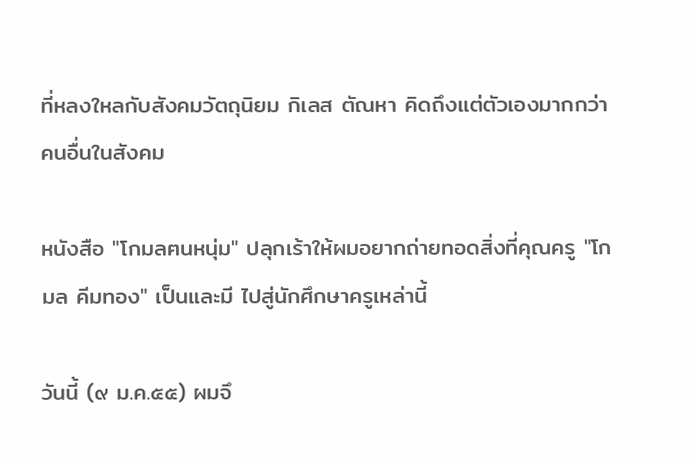ที่หลงใหลกับสังคมวัตถุนิยม กิเลส ตัณหา คิดถึงแต่ตัวเองมากกว่าคนอื่นในสังคม

หนังสือ "โกมลฅนหนุ่ม" ปลุกเร้าให้ผมอยากถ่ายทอดสิ่งที่คุณครู "โกมล คีมทอง" เป็นและมี ไปสู่นักศึกษาครูเหล่านี้

วันนี้ (๙ ม.ค.๕๕) ผมจึ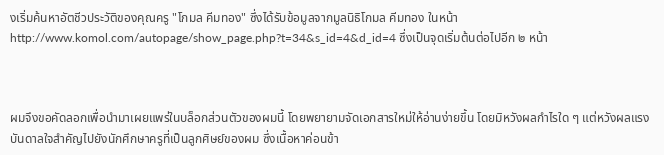งเริ่มค้นหาอัตชีวประวัติของคุณครู "โกมล คีมทอง" ซึ่งได้รับข้อมูลจากมูลนิธิโกมล คีมทอง ในหน้า http://www.komol.com/autopage/show_page.php?t=34&s_id=4&d_id=4 ซึ่งเป็นจุดเริ่มต้นต่อไปอีก ๒ หน้า



ผมจึงขอคัดลอกเพื่อนำมาเผยแพร่ในบล็อกส่วนตัวของผมนี้ โดยพยายามจัดเอกสารใหม่ให้อ่านง่ายขึ้น โดยมิหวังผลกำไรใด ๆ แต่หวังผลแรงบันดาลใจสำคัญไปยังนักศึกษาครูที่เป็นลูกศิษย์ของผม ซึ่งเนื้อหาค่อนข้า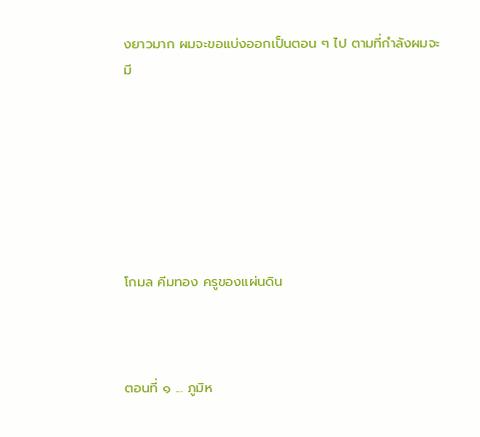งยาวมาก ผมจะขอแบ่งออกเป็นตอน ๆ ไป ตามที่กำลังผมจะมี







โกมล คีมทอง ครูของแผ่นดิน



ตอนที่ ๑ ... ภูมิห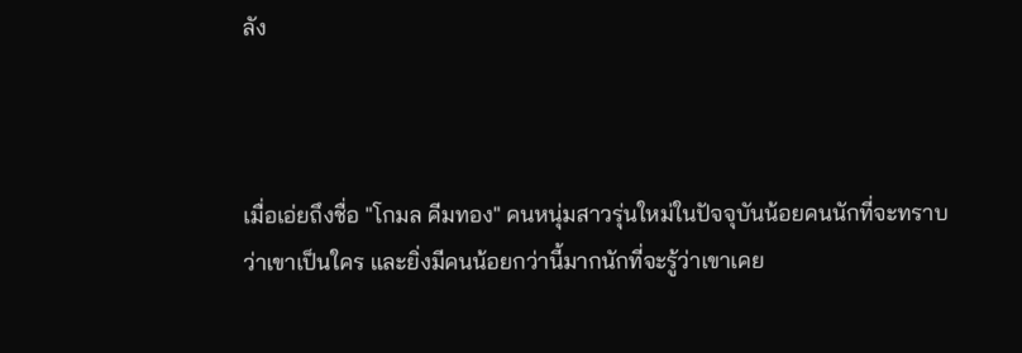ลัง



เมื่อเอ่ยถึงชื่อ "โกมล คีมทอง" คนหนุ่มสาวรุ่นใหม่ในปัจจุบันน้อยคนนักที่จะทราบว่าเขาเป็นใคร และยิ่งมีคนน้อยกว่านี้มากนักที่จะรู้ว่าเขาเคย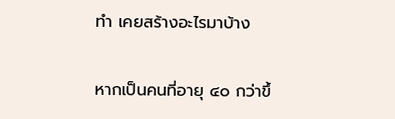ทำ เคยสร้างอะไรมาบ้าง

หากเป็นคนที่อายุ ๔๐ กว่าขึ้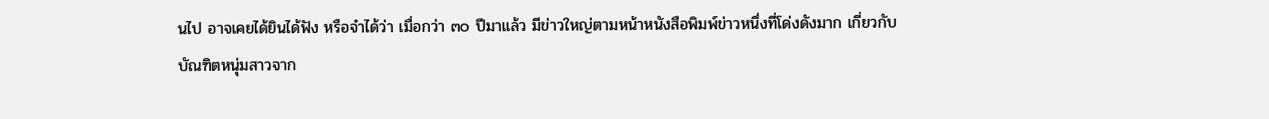นไป อาจเคยได้ยินได้ฟัง หรือจำได้ว่า เมื่อกว่า ๓๐ ปีมาแล้ว มีข่าวใหญ่ตามหน้าหนังสือพิมพ์ข่าวหนึ่งที่โด่งดังมาก เกี่ยวกับบัณฑิตหนุ่มสาวจาก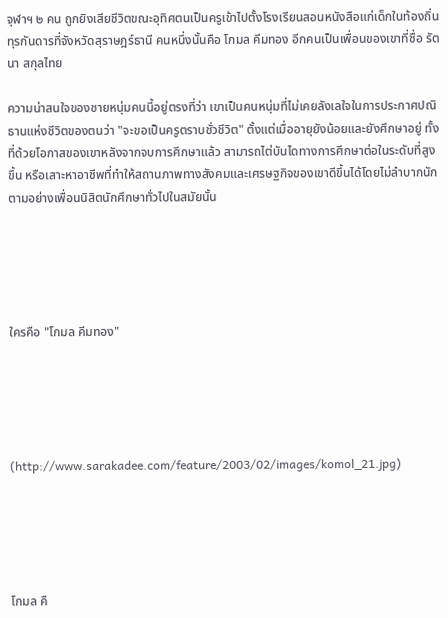จุฬาฯ ๒ คน ถูกยิงเสียชีวิตขณะอุทิศตนเป็นครูเข้าไปตั้งโรงเรียนสอนหนังสือแก่เด็กในท้องถิ่นทุรกันดารที่จังหวัดสุราษฎร์ธานี คนหนึ่งนั้นคือ โกมล คีมทอง อีกคนเป็นเพื่อนของเขาที่ชื่อ รัตนา สกุลไทย

ความน่าสนใจของชายหนุ่มคนนี้อยู่ตรงที่ว่า เขาเป็นคนหนุ่มที่ไม่เคยลังเลใจในการประกาศปณิธานแห่งชีวิตของตนว่า "จะขอเป็นครูตราบชั่วชีวิต" ตั้งแต่เมื่ออายุยังน้อยและยังศึกษาอยู่ ทั้งที่ด้วยโอกาสของเขาหลังจากจบการศึกษาแล้ว สามารถไต่บันไดทางการศึกษาต่อในระดับที่สูงขึ้น หรือเสาะหาอาชีพที่ทำให้สถานภาพทางสังคมและเศรษฐกิจของเขาดีขึ้นได้โดยไม่ลำบากนัก ตามอย่างเพื่อนนิสิตนักศึกษาทั่วไปในสมัยนั้น





ใครคือ "โกมล คีมทอง"





(http://www.sarakadee.com/feature/2003/02/images/komol_21.jpg)





โกมล คื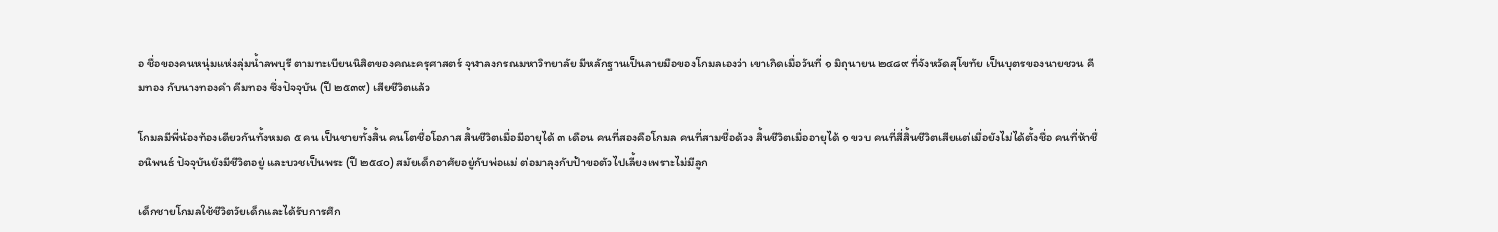อ ชื่อของคนหนุ่มแห่งลุ่มน้ำลพบุรี ตามทะเบียนนิสิตของคณะครุศาสตร์ จุฬาลงกรณมหาวิทยาลัย มีหลักฐานเป็นลายมือของโกมลเองว่า เขาเกิดเมื่อวันที่ ๑ มิถุนายน ๒๔๘๙ ที่จังหวัดสุโขทัย เป็นบุตรของนายชวน คีมทอง กับนางทองคำ คีมทอง ซึ่งปัจจุบัน (ปี ๒๕๓๙) เสียชีวิตแล้ว

โกมลมีพี่น้องท้องเดียวกันทั้งหมด ๕ คน เป็นชายทั้งสิ้น คนโตชื่อโอภาส สิ้นชีวิตเมื่อมีอายุได้ ๓ เดือน คนที่สองคือโกมล คนที่สามชื่อด้วง สิ้นชีวิตเมื่ออายุได้ ๑ ขวบ คนที่สี่สิ้นชีวิตเสียแต่เมื่อยังไม่ได้ตั้งชื่อ คนที่ห้าชื่อนิพนธ์ ปัจจุบันยังมีชีวิตอยู่ และบวชเป็นพระ (ปี ๒๕๔๐) สมัยเด็กอาศัยอยู่กับพ่อแม่ ต่อมาลุงกับป้าขอตัวไปเลี้ยงเพราะไม่มีลูก

เด็กชายโกมลใช้ชีวิตวัยเด็กและได้รับการศึก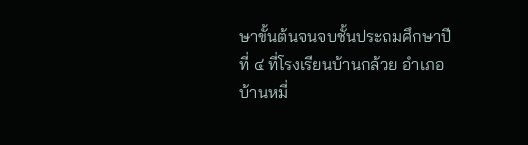ษาขั้นต้นจนจบชั้นประถมศึกษาปีที่ ๔ ที่โรงเรียนบ้านกล้วย อำเภอบ้านหมี่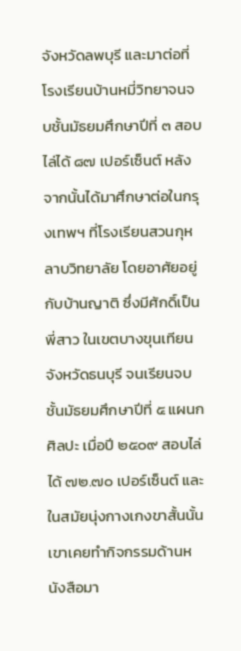จังหวัดลพบุรี และมาต่อที่โรงเรียนบ้านหมี่วิทยาจนจบชั้นมัธยมศึกษาปีที่ ๓ สอบไล่ได้ ๘๗ เปอร์เซ็นต์ หลังจากนั้นได้มาศึกษาต่อในกรุงเทพฯ ที่โรงเรียนสวนกุหลาบวิทยาลัย โดยอาศัยอยู่กับบ้านญาติ ซึ่งมีศักดิ์เป็นพี่สาว ในเขตบางขุนเทียน จังหวัดธนบุรี จนเรียนจบชั้นมัธยมศึกษาปีที่ ๕ แผนกศิลปะ เมื่อปี ๒๕๐๙ สอบไล่ได้ ๗๒.๗๐ เปอร์เซ็นต์ และในสมัยนุ่งกางเกงขาสั้นนั้น เขาเคยทำกิจกรรมด้านหนังสือมา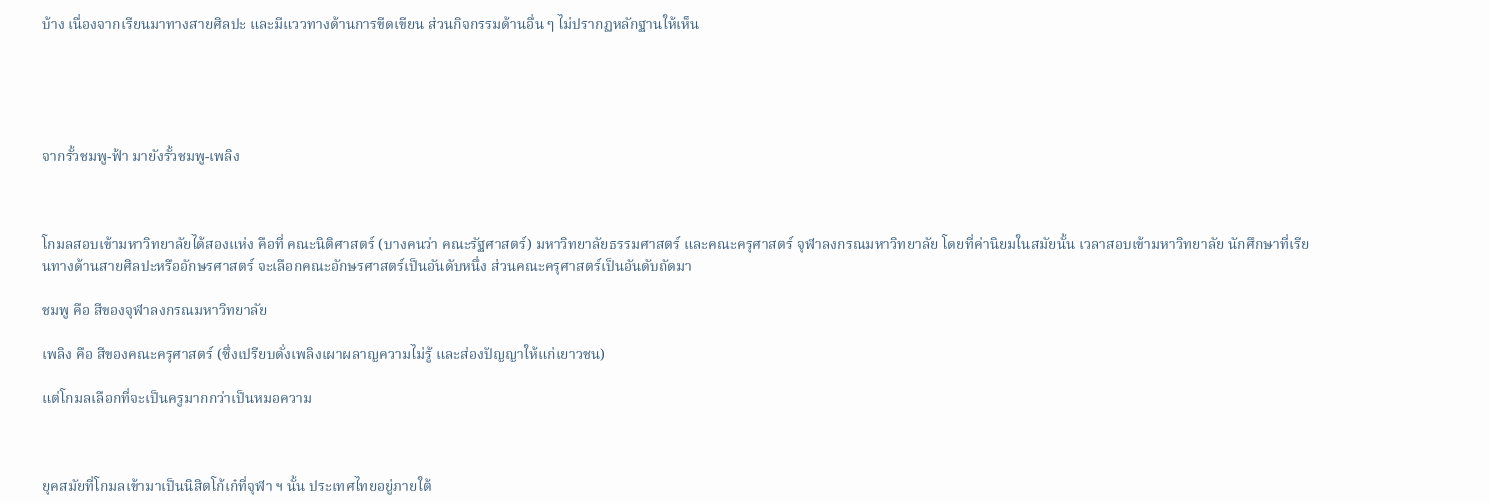บ้าง เนื่องจากเรียนมาทางสายศิลปะ และมีแววทางด้านการขีดเขียน ส่วนกิจกรรมด้านอื่น ๆ ไม่ปรากฏหลักฐานให้เห็น





จากรั้วชมพู-ฟ้า มายังรั้วชมพู-เพลิง



โกมลสอบเข้ามหาวิทยาลัยได้สองแห่ง คือที่ คณะนิติศาสตร์ (บางคนว่า คณะรัฐศาสตร์) มหาวิทยาลัยธรรมศาสตร์ และคณะครุศาสตร์ จุฬาลงกรณมหาวิทยาลัย โดยที่ค่านิยมในสมัยนั้น เวลาสอบเข้ามหาวิทยาลัย นักศึกษาที่เรียนทางด้านสายศิลปะหรืออักษรศาสตร์ จะเลือกคณะอักษรศาสตร์เป็นอันดับหนึ่ง ส่วนคณะครุศาสตร์เป็นอันดับถัดมา

ชมพู คือ สีของจุฬาลงกรณมหาวิทยาลัย

เพลิง คือ สีของคณะครุศาสตร์ (ซึ่งเปรียบดั่งเพลิงเผาผลาญความไม่รู้ และส่องปัญญาให้แก่เยาวชน)

แต่โกมลเลือกที่จะเป็นครูมากกว่าเป็นหมอความ



ยุคสมัยที่โกมลเข้ามาเป็นนิสิตโก้เก๋ที่จุฬา ฯ นั้น ประเทศไทยอยู่ภายใต้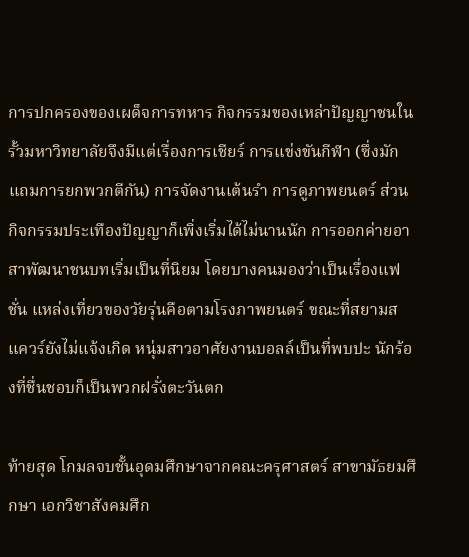การปกครองของเผด็จการทหาร กิจกรรมของเหล่าปัญญาชนในรั้วมหาวิทยาลัยจึงมีแต่เรื่องการเชียร์ การแข่งขันกีฬา (ซึ่งมักแถมการยกพวกตีกัน) การจัดงานเต้นรำ การดูภาพยนตร์ ส่วนกิจกรรมประเทืองปัญญาก็เพิ่งเริ่มได้ไม่นานนัก การออกค่ายอาสาพัฒนาชนบทเริ่มเป็นที่นิยม โดยบางคนมองว่าเป็นเรื่องแฟชั่น แหล่งเที่ยวของวัยรุ่นคือตามโรงภาพยนตร์ ขณะที่สยามสแควร์ยังไม่แจ้งเกิด หนุ่มสาวอาศัยงานบอลล์เป็นที่พบปะ นักร้องที่ชื่นชอบก็เป็นพวกฝรั่งตะวันตก

ท้ายสุด โกมลจบชั้นอุดมศึกษาจากคณะครุศาสตร์ สาขามัธยมศึกษา เอกวิชาสังคมศึก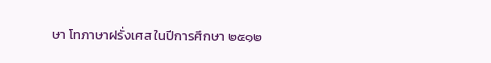ษา โทภาษาฝรั่งเศส ในปีการศึกษา ๒๕๑๒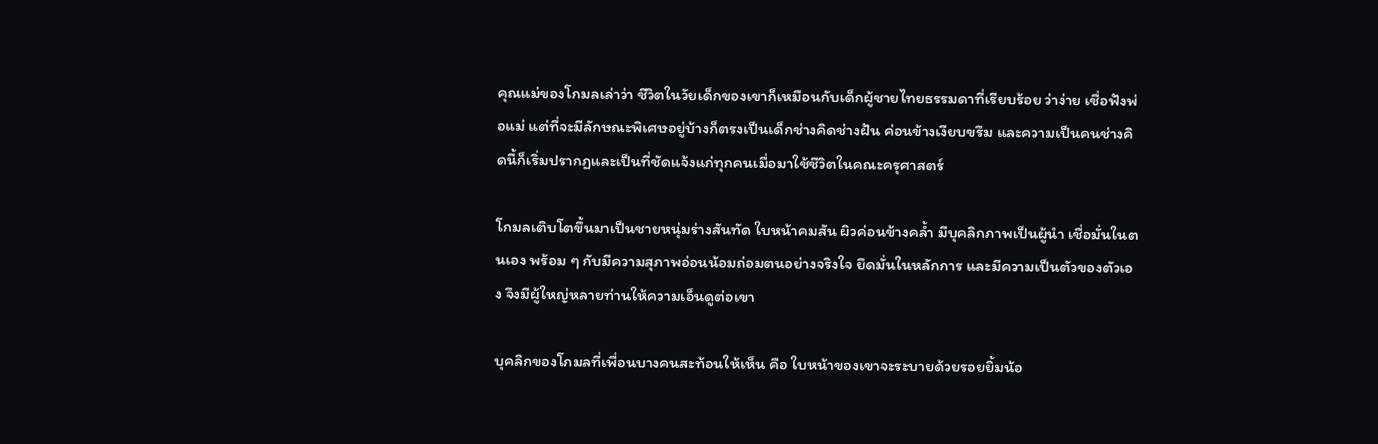คุณแม่ของโกมลเล่าว่า ชีวิตในวัยเด็กของเขาก็เหมือนกับเด็กผู้ชายไทยธรรมดาที่เรียบร้อย ว่าง่าย เชื่อฟังพ่อแม่ แต่ที่จะมีลักษณะพิเศษอยู่บ้างก็ตรงเป็นเด็กช่างคิดช่างฝัน ค่อนข้างเงียบขรึม และความเป็นคนช่างคิดนี้ก็เริ่มปรากฏและเป็นที่ชัดแจ้งแก่ทุกคนเมื่อมาใช้ชีวิตในคณะครุศาสตร์

โกมลเติบโตขึ้นมาเป็นชายหนุ่มร่างสันทัด ใบหน้าคมสัน ผิวค่อนข้างคล้ำ มีบุคลิกภาพเป็นผู้นำ เชื่อมั่นในตนเอง พร้อม ๆ กับมีความสุภาพอ่อนน้อมถ่อมตนอย่างจริงใจ ยึดมั่นในหลักการ และมีความเป็นตัวของตัวเอง จึงมีผู้ใหญ่หลายท่านให้ความเอ็นดูต่อเขา

บุคลิกของโกมลที่เพื่อนบางคนสะท้อนให้เห็น คือ ใบหน้าของเขาจะระบายด้วยรอยยิ้มน้อ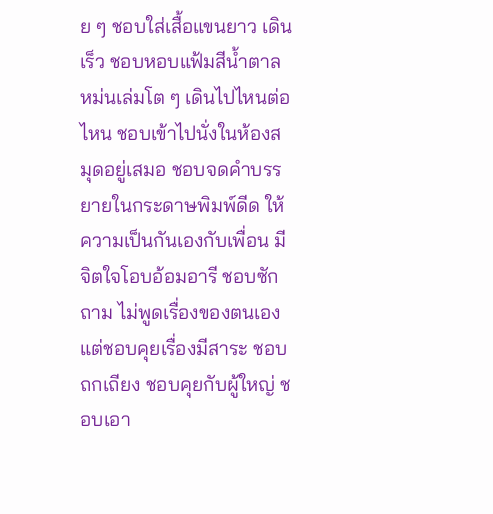ย ๆ ชอบใส่เสื้อแขนยาว เดินเร็ว ชอบหอบแฟ้มสีน้ำตาลหม่นเล่มโต ๆ เดินไปไหนต่อไหน ชอบเข้าไปนั่งในห้องสมุดอยู่เสมอ ชอบจดคำบรรยายในกระดาษพิมพ์ดีด ให้ความเป็นกันเองกับเพื่อน มีจิตใจโอบอ้อมอารี ชอบซักถาม ไม่พูดเรื่องของตนเอง แต่ชอบคุยเรื่องมีสาระ ชอบถกเถียง ชอบคุยกับผู้ใหญ่ ชอบเอา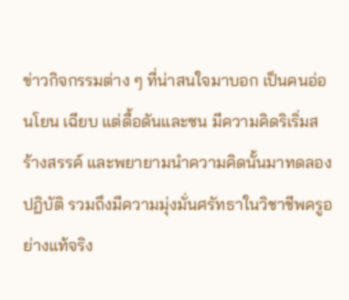ข่าวกิจกรรมต่าง ๆ ที่น่าสนใจมาบอก เป็นคนอ่อนโยน เฉียบ แต่ดื้อดันและซน มีความคิดริเริ่มสร้างสรรค์ และพยายามนำความคิดนั้นมาทดลองปฏิบัติ รวมถึงมีความมุ่งมั่นศรัทธาในวิชาชีพครูอย่างแท้จริง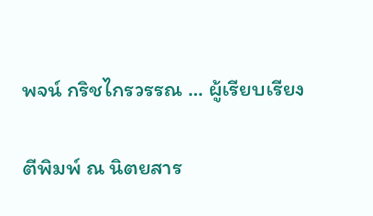พจน์ กริชไกรวรรณ ... ผู้เรียบเรียง

ตีพิมพ์ ณ นิตยสาร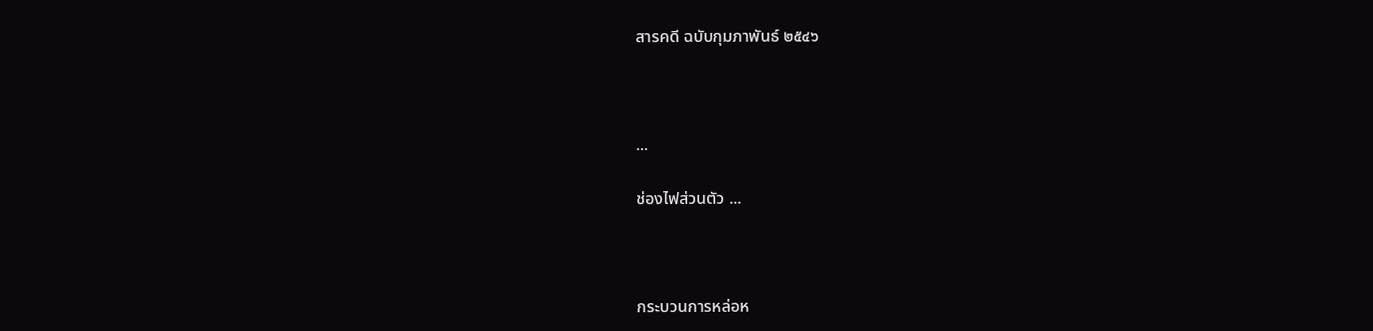สารคดี ฉบับกุมภาพันธ์ ๒๕๔๖



...

ช่องไฟส่วนตัว ...



กระบวนการหล่อห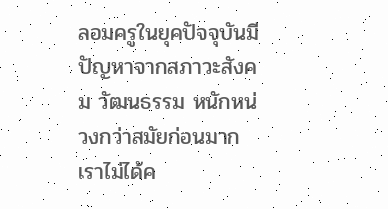ลอมครูในยุคปัจจุบันมีปัญหาจากสภาวะสังคม วัฒนธรรม หนักหน่วงกว่าสมัยก่อนมาก เราไม่ได้ค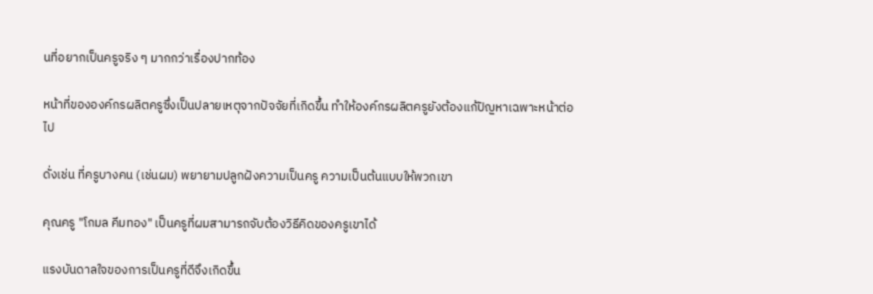นที่อยากเป็นครูจริง ๆ มากกว่าเรื่องปากท้อง

หน้าที่ขององค์กรผลิตครูซึ่งเป็นปลายเหตุจากปัจจัยที่เกิดขึ้น ทำให้องค์กรผลิตครูยังต้องแก้ปัญหาเฉพาะหน้าต่อไป

ดั่งเช่น ที่ครูบางคน (เช่นผม) พยายามปลูกฝังความเป็นครู ความเป็นต้นแบบให้พวกเขา

คุณครู "โกมล คีมทอง" เป็นครูที่ผมสามารถจับต้องวิธีคิดของครูเขาได้

แรงบันดาลใจของการเป็นครูที่ดีจึงเกิดขึ้น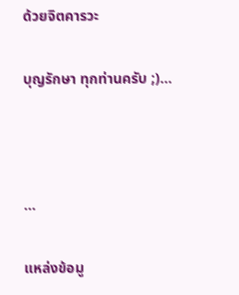ด้วยจิตคารวะ

บุญรักษา ทุกท่านครับ ;)...



...

แหล่งข้อมู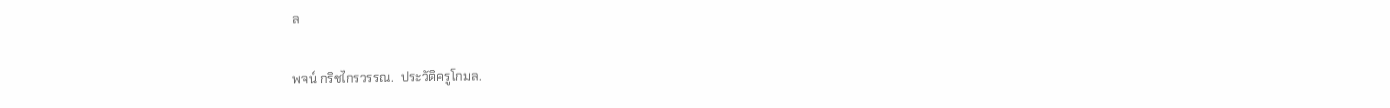ล

พจน์ กริชไกรวรรณ.  ประวัติครูโกมล.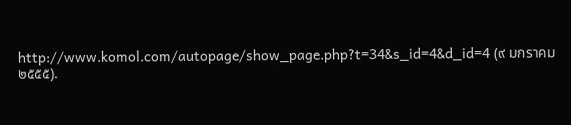http://www.komol.com/autopage/show_page.php?t=34&s_id=4&d_id=4 (๙ มกราคม ๒๕๕๕).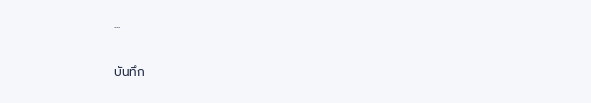...

บันทึก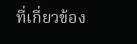ที่เกี่ยวข้อง